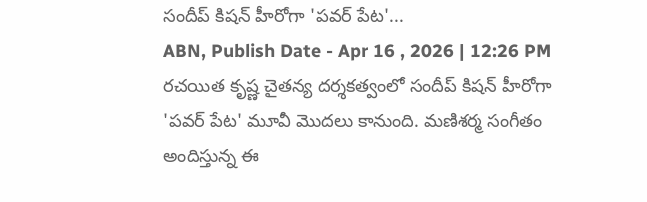సందీప్ కిషన్ హీరోగా 'పవర్ పేట'...
ABN, Publish Date - Apr 16 , 2026 | 12:26 PM
రచయిత కృష్ణ చైతన్య దర్శకత్వంలో సందీప్ కిషన్ హీరోగా 'పవర్ పేట' మూవీ మొదలు కానుంది. మణిశర్మ సంగీతం అందిస్తున్న ఈ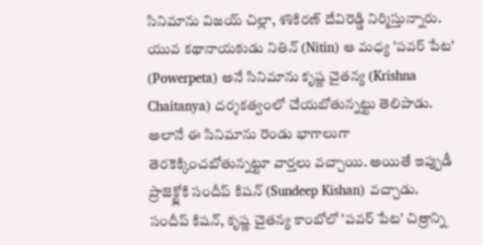సినిమాను విజయ్ చిల్లా, శశికిరణ్ దేవిరెడ్డి నిర్మిస్తున్నారు.
యువ కథానాయకుడు నితిన్ (Nitin) ఆ మధ్య 'పవర్ పేట' (Powerpeta) అనే సినిమాను కృష్ణ చైతన్య (Krishna Chaitanya) దర్శకత్వంలో చేయబోతున్నట్టు తెలిపాడు. అలానే ఈ సినిమాను రెండు భాగాలుగా తెరకెక్కించబోతున్నట్టూ వార్తలు వచ్చాయి. అయితే ఇప్పుడీ ప్రాజెక్ట్లోకి సందీప్ కిషన్ (Sundeep Kishan) వచ్చాడు. సందీప్ కిషన్, కృష్ణ చైతన్య కాంబోలో 'పవర్ పేట' చిత్రాన్ని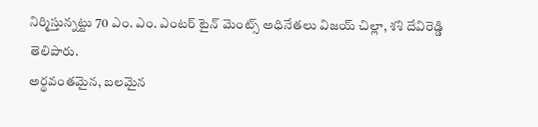నిర్మిస్తున్నట్టు 70 ఎం. ఎం. ఎంటర్ టైన్ మెంట్స్ అధినేతలు విజయ్ చిల్లా, శశి దేవిరెడ్డి తెలిపారు.
అర్థవంతమైన, బలమైన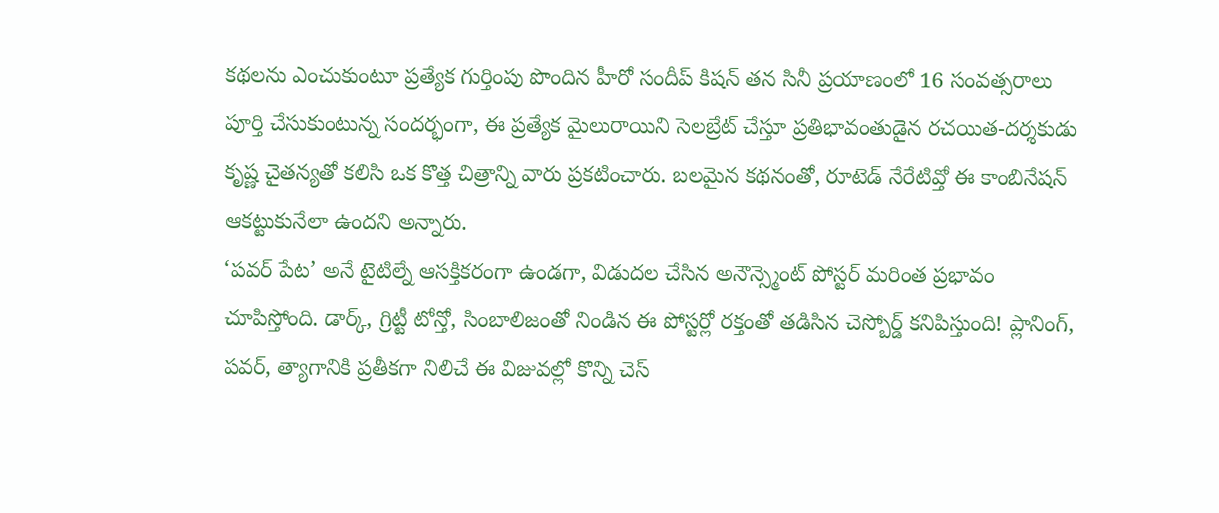కథలను ఎంచుకుంటూ ప్రత్యేక గుర్తింపు పొందిన హీరో సందీప్ కిషన్ తన సినీ ప్రయాణంలో 16 సంవత్సరాలు పూర్తి చేసుకుంటున్న సందర్భంగా, ఈ ప్రత్యేక మైలురాయిని సెలబ్రేట్ చేస్తూ ప్రతిభావంతుడైన రచయిత-దర్శకుడు కృష్ణ చైతన్యతో కలిసి ఒక కొత్త చిత్రాన్ని వారు ప్రకటించారు. బలమైన కథనంతో, రూటెడ్ నేరేటివ్తో ఈ కాంబినేషన్ ఆకట్టుకునేలా ఉందని అన్నారు.
‘పవర్ పేట’ అనే టైటిల్నే ఆసక్తికరంగా ఉండగా, విడుదల చేసిన అనౌన్స్మెంట్ పోస్టర్ మరింత ప్రభావం చూపిస్తోంది. డార్క్, గ్రిట్టీ టోన్తో, సింబాలిజంతో నిండిన ఈ పోస్టర్లో రక్తంతో తడిసిన చెస్బోర్డ్ కనిపిస్తుంది! ప్లానింగ్, పవర్, త్యాగానికి ప్రతీకగా నిలిచే ఈ విజువల్లో కొన్ని చెస్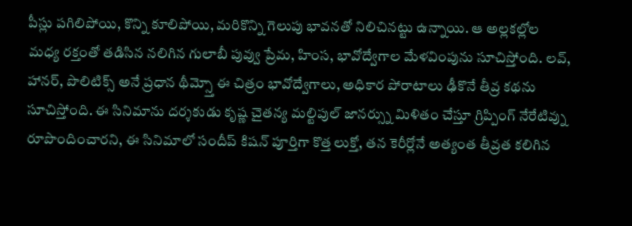పీస్లు పగిలిపోయి, కొన్ని కూలిపోయి, మరికొన్ని గెలుపు భావనతో నిలిచినట్టు ఉన్నాయి. ఆ అల్లకల్లోల మధ్య రక్తంతో తడిసిన నలిగిన గులాబీ పువ్వు ప్రేమ, హింస, భావోద్వేగాల మేళవింపును సూచిస్తోంది. లవ్, హానర్, పొలిటిక్స్ అనే ప్రధాన థీమ్స్తో ఈ చిత్రం భావోద్వేగాలు, అధికార పోరాటాలు ఢీకొనే తీవ్ర కథను సూచిస్తోంది. ఈ సినిమాను దర్శకుడు కృష్ణ చైతన్య మల్టిపుల్ జానర్స్ను మిళితం చేస్తూ గ్రిప్పింగ్ నేరేటివ్ను రూపొందించారని, ఈ సినిమాలో సందీప్ కిషన్ పూర్తిగా కొత్త లుక్తో, తన కెరీర్లోనే అత్యంత తీవ్రత కలిగిన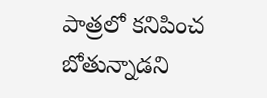పాత్రలో కనిపించ బోతున్నాడని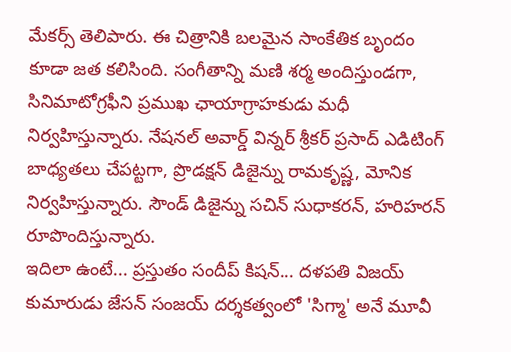మేకర్స్ తెలిపారు. ఈ చిత్రానికి బలమైన సాంకేతిక బృందం కూడా జత కలిసింది. సంగీతాన్ని మణి శర్మ అందిస్తుండగా, సినిమాటోగ్రఫీని ప్రముఖ ఛాయాగ్రాహకుడు మధీ నిర్వహిస్తున్నారు. నేషనల్ అవార్డ్ విన్నర్ శ్రీకర్ ప్రసాద్ ఎడిటింగ్ బాధ్యతలు చేపట్టగా, ప్రొడక్షన్ డిజైన్ను రామకృష్ణ, మోనిక నిర్వహిస్తున్నారు. సౌండ్ డిజైన్ను సచిన్ సుధాకరన్, హరిహరన్ రూపొందిస్తున్నారు.
ఇదిలా ఉంటే... ప్రస్తుతం సందీప్ కిషన్... దళపతి విజయ్ కుమారుడు జేసన్ సంజయ్ దర్శకత్వంలో 'సిగ్మా' అనే మూవీ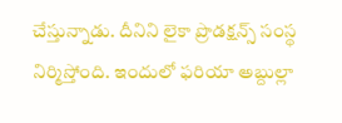చేస్తున్నాడు. దీనిని లైకా ప్రొడక్షన్స్ సంస్థ నిర్మిస్తోంది. ఇందులో ఫరియా అబ్దుల్లా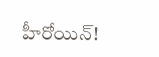హీరోయిన్!